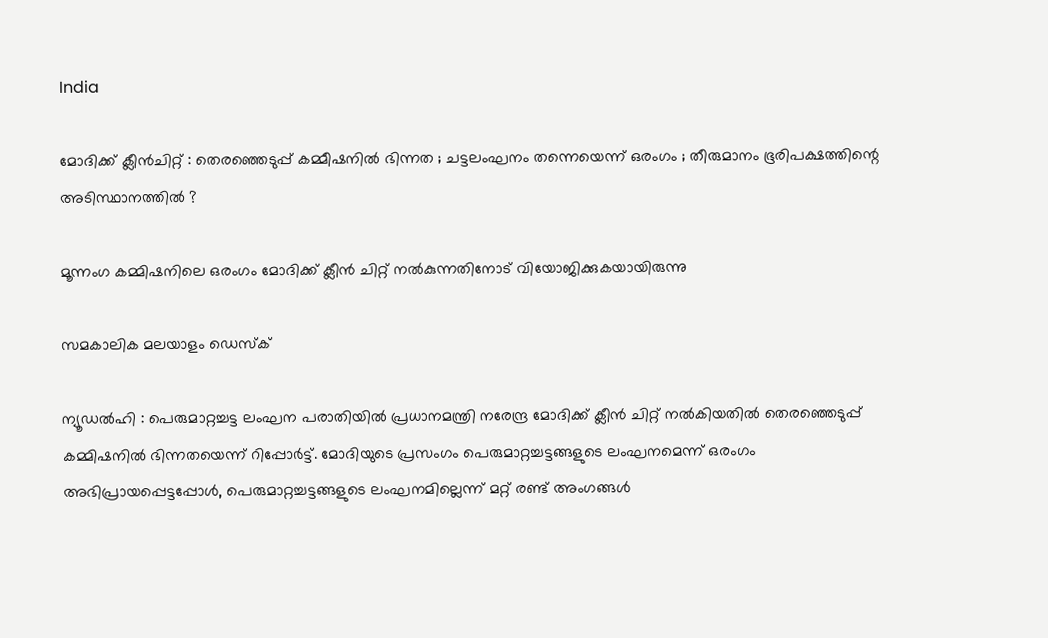India

മോദിക്ക് ക്ലീന്‍ചിറ്റ് : തെരഞ്ഞെടുപ്പ് കമ്മീഷനില്‍ ഭിന്നത ; ചട്ടലംഘനം തന്നെയെന്ന് ഒരംഗം ; തീരുമാനം ഭൂരിപക്ഷത്തിന്റെ അടിസ്ഥാനത്തില്‍ ?

മൂന്നംഗ കമ്മിഷനിലെ ഒരംഗം മോദിക്ക് ക്ലീന്‍ ചിറ്റ് നല്‍കുന്നതിനോട് വിയോജിക്കുകയായിരുന്നു

സമകാലിക മലയാളം ഡെസ്ക്

ന്യൂഡല്‍ഹി : പെരുമാറ്റച്ചട്ട ലംഘന പരാതിയില്‍ പ്രധാനമന്ത്രി നരേന്ദ്ര മോദിക്ക് ക്ലീന്‍ ചിറ്റ് നല്‍കിയതില്‍ തെരഞ്ഞെടുപ്പ് കമ്മിഷനില്‍ ഭിന്നതയെന്ന് റിപ്പോര്‍ട്ട്. മോദിയുടെ പ്രസംഗം പെരുമാറ്റച്ചട്ടങ്ങളുടെ ലംഘനമെന്ന് ഒരംഗം അഭിപ്രായപ്പെട്ടപ്പോള്‍, പെരുമാറ്റച്ചട്ടങ്ങളുടെ ലംഘനമില്ലെന്ന് മറ്റ് രണ്ട് അംഗങ്ങള്‍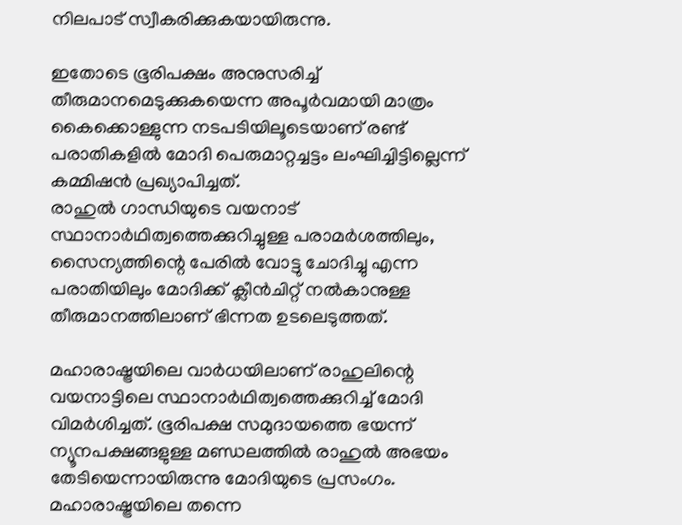നിലപാട് സ്വീകരിക്കുകയായിരുന്നു.

ഇതോടെ ഭൂരിപക്ഷം അനുസരിച്ച് തീരുമാനമെടുക്കുകയെന്ന അപൂര്‍വമായി മാത്രം കൈക്കൊള്ളുന്ന നടപടിയിലൂടെയാണ് രണ്ട് പരാതികളില്‍ മോദി പെരുമാറ്റച്ചട്ടം ലംഘിച്ചിട്ടില്ലെന്ന് കമ്മിഷന്‍ പ്രഖ്യാപിച്ചത്.
രാഹുല്‍ ഗാന്ധിയുടെ വയനാട് സ്ഥാനാര്‍ഥിത്വത്തെക്കുറിച്ചുള്ള പരാമര്‍ശത്തിലും, സൈന്യത്തിന്റെ പേരില്‍ വോട്ടു ചോദിച്ചു എന്ന പരാതിയിലും മോദിക്ക് ക്ലീന്‍ചിറ്റ് നല്‍കാനുള്ള തീരുമാനത്തിലാണ് ഭിന്നത ഉടലെടുത്തത്.

മഹാരാഷ്ട്രയിലെ വാര്‍ധയിലാണ് രാഹുലിന്റെ വയനാട്ടിലെ സ്ഥാനാര്‍ഥിത്വത്തെക്കുറിച്ച് മോദി വിമര്‍ശിച്ചത്. ഭൂരിപക്ഷ സമുദായത്തെ ഭയന്ന് ന്യൂനപക്ഷങ്ങളുള്ള മണ്ഡലത്തില്‍ രാഹുല്‍ അഭയം തേടിയെന്നായിരുന്നു മോദിയുടെ പ്രസംഗം. മഹാരാഷ്ട്രയിലെ തന്നെ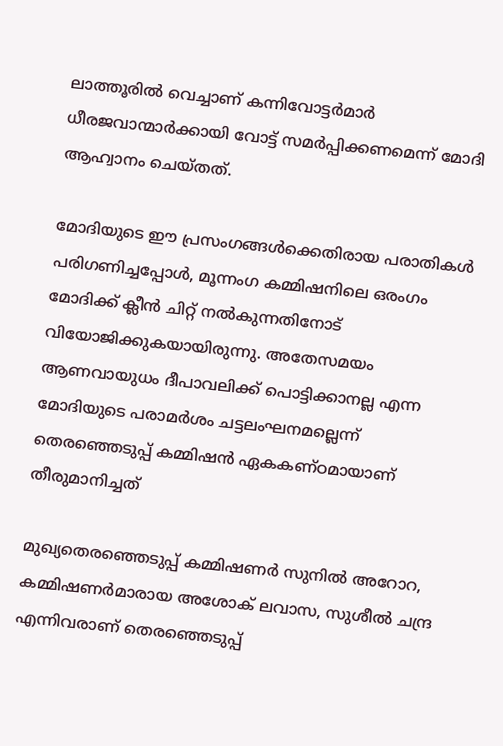ലാത്തൂരില്‍ വെച്ചാണ് കന്നിവോട്ടര്‍മാര്‍ ധീരജവാന്മാര്‍ക്കായി വോട്ട് സമര്‍പ്പിക്കണമെന്ന് മോദി ആഹ്വാനം ചെയ്തത്.

മോദിയുടെ ഈ പ്രസംഗങ്ങള്‍ക്കെതിരായ പരാതികള്‍ പരിഗണിച്ചപ്പോള്‍, മൂന്നംഗ കമ്മിഷനിലെ ഒരംഗം മോദിക്ക് ക്ലീന്‍ ചിറ്റ് നല്‍കുന്നതിനോട് വിയോജിക്കുകയായിരുന്നു. അതേസമയം ആണവായുധം ദീപാവലിക്ക് പൊട്ടിക്കാനല്ല എന്ന മോദിയുടെ പരാമര്‍ശം ചട്ടലംഘനമല്ലെന്ന് തെരഞ്ഞെടുപ്പ് കമ്മിഷന്‍ ഏകകണ്ഠമായാണ് തീരുമാനിച്ചത്

മുഖ്യതെരഞ്ഞെടുപ്പ് കമ്മിഷണര്‍ സുനില്‍ അറോറ, കമ്മിഷണര്‍മാരായ അശോക് ലവാസ, സുശീല്‍ ചന്ദ്ര എന്നിവരാണ് തെരഞ്ഞെടുപ്പ്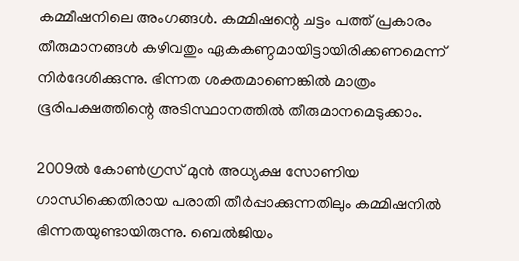കമ്മീഷനിലെ അംഗങ്ങള്‍. കമ്മിഷന്റെ ചട്ടം പത്ത് പ്രകാരം തീരുമാനങ്ങള്‍ കഴിവതും ഏകകണ്ഠമായിട്ടായിരിക്കണമെന്ന് നിര്‍ദേശിക്കുന്നു. ഭിന്നത ശക്തമാണെങ്കില്‍ മാത്രം ഭൂരിപക്ഷത്തിന്റെ അടിസ്ഥാനത്തില്‍ തീരുമാനമെടുക്കാം.

2009ല്‍ കോണ്‍ഗ്രസ് മുന്‍ അധ്യക്ഷ സോണിയ ഗാന്ധിക്കെതിരായ പരാതി തീര്‍പ്പാക്കുന്നതിലും കമ്മിഷനില്‍ ഭിന്നതയുണ്ടായിരുന്നു. ബെല്‍ജിയം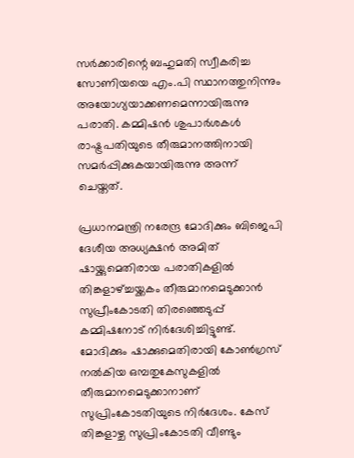സര്‍ക്കാരിന്റെ ബഹുമതി സ്വീകരിച്ച സോണിയയെ എം.പി സ്ഥാനത്തുനിന്നും അയോഗ്യയാക്കണമെന്നായിരുന്നു പരാതി. കമ്മിഷന്‍ ശുപാര്‍ശകള്‍ രാഷ്ട്രപതിയുടെ തീരുമാനത്തിനായി സമര്‍പ്പിക്കുകയായിരുന്നു അന്ന് ചെയ്തത്.

പ്രധാനമന്ത്രി നരേന്ദ്ര മോദിക്കും ബിജെപി ദേശീയ അധ്യക്ഷന്‍ അമിത് ഷായ്ക്കുമെതിരായ പരാതികളില്‍ തിങ്കളാഴ്ച്ചയ്ക്കകം തീരുമാനമെടുക്കാന്‍ സുപ്രീംകോടതി തിരഞ്ഞെടുപ്പ് കമ്മിഷനോട് നിര്‍ദേശിച്ചിട്ടുണ്ട്. മോദിക്കും ഷാക്കുമെതിരായി കോണ്‍ഗ്രസ് നല്‍കിയ ഒമ്പതുകേസുകളില്‍ തീരുമാനമെടുക്കാനാണ് സുപ്രിംകോടതിയുടെ നിര്‍ദേശം. കേസ് തിങ്കളാഴ്ച സുപ്രിംകോടതി വീണ്ടും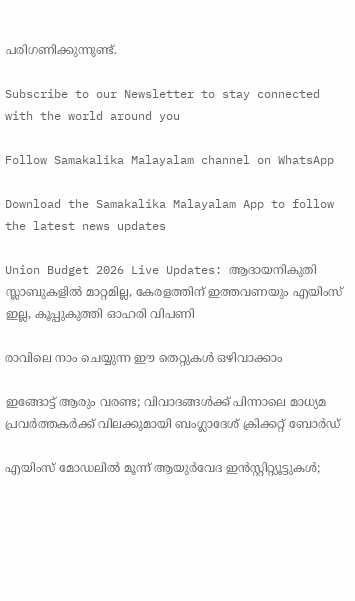പരിഗണിക്കുന്നുണ്ട്.

Subscribe to our Newsletter to stay connected with the world around you

Follow Samakalika Malayalam channel on WhatsApp

Download the Samakalika Malayalam App to follow the latest news updates

Union Budget 2026 Live Updates: ആദായനികുതി സ്ലാബുകളില്‍ മാറ്റമില്ല, കേരളത്തിന് ഇത്തവണയും എയിംസ് ഇല്ല, കൂപ്പുകുത്തി ഓഹരി വിപണി

രാവിലെ നാം ചെയ്യുന്ന ഈ തെറ്റുകൾ ഒഴിവാക്കാം

ഇങ്ങോട്ട് ആരും വരണ്ട; വിവാദങ്ങൾക്ക് പിന്നാലെ മാധ്യമ പ്രവർത്തകർക്ക് വിലക്കുമായി ബംഗ്ലാദേശ് ക്രിക്കറ്റ് ബോർഡ്

എയിംസ് മോഡലില്‍ മൂന്ന് ആയുര്‍വേദ ഇന്‍സ്റ്റിറ്റ്യൂട്ടുകള്‍;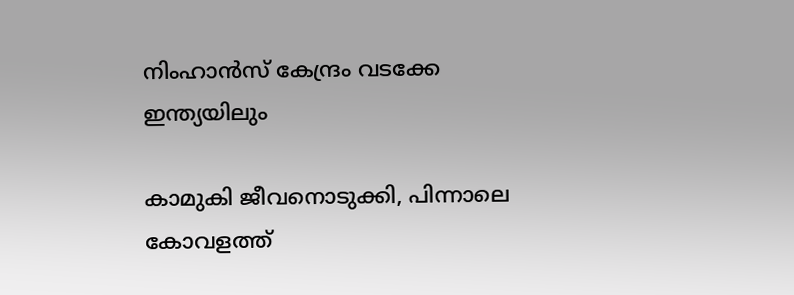നിംഹാന്‍സ് കേന്ദ്രം വടക്കേ ഇന്ത്യയിലും

കാമുകി ജീവനൊടുക്കി, പിന്നാലെ കോവളത്ത്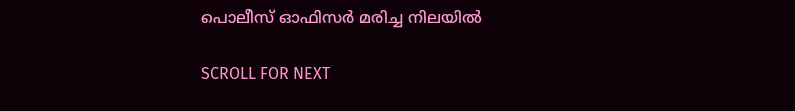പൊലീസ് ഓഫിസര്‍ മരിച്ച നിലയില്‍

SCROLL FOR NEXT